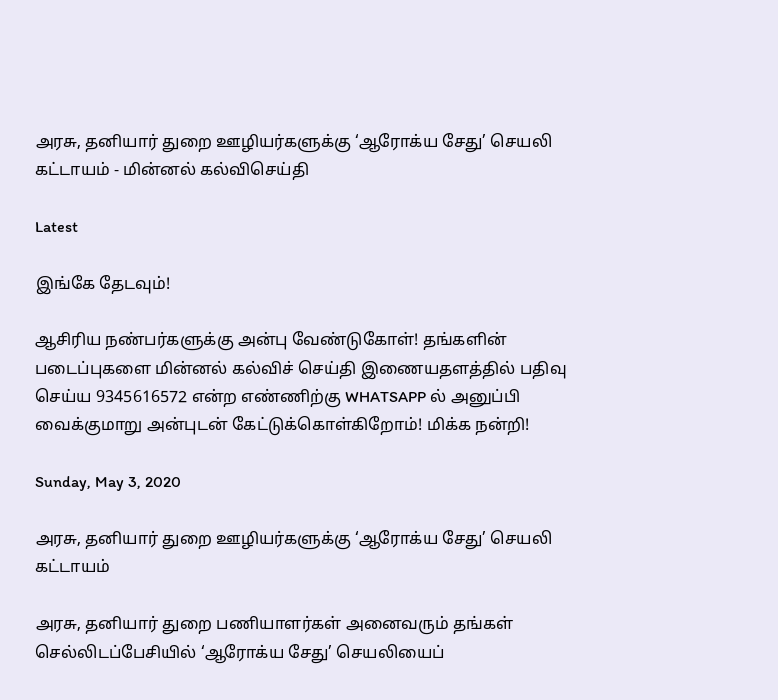அரசு, தனியார் துறை ஊழியர்களுக்கு ‘ஆரோக்ய சேது’ செயலி கட்டாயம் - மின்னல் கல்விசெய்தி

Latest

இங்கே தேடவும்!

ஆசிரிய நண்பர்களுக்கு அன்பு வேண்டுகோள்! தங்களின் படைப்புகளை மின்னல் கல்விச் செய்தி இணையதளத்தில் பதிவு செய்ய 9345616572 என்ற எண்ணிற்கு WHATSAPP ல் அனுப்பி வைக்குமாறு அன்புடன் கேட்டுக்கொள்கிறோம்! மிக்க நன்றி!

Sunday, May 3, 2020

அரசு, தனியார் துறை ஊழியர்களுக்கு ‘ஆரோக்ய சேது’ செயலி கட்டாயம்

அரசு, தனியார் துறை பணியாளர்கள் அனைவரும் தங்கள் செல்லிடப்பேசியில் ‘ஆரோக்ய சேது’ செயலியைப்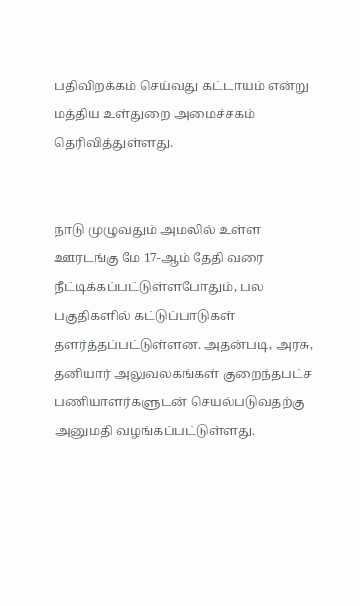பதிவிறக்கம் செய்வது கட்டாயம் என்று மத்திய உள்துறை அமைச்சகம் தெரிவித்துள்ளது.


நாடு முழுவதும் அமலில் உள்ள ஊரடங்கு மே 17-ஆம் தேதி வரை நீட்டிக்கப்பட்டுள்ளபோதும், பல பகுதிகளில் கட்டுப்பாடுகள் தளர்த்தப்பட்டுள்ளன. அதன்படி, அரசு, தனியார் அலுவலகங்கள் குறைந்தபட்ச பணியாளர்களுடன் செயல்படுவதற்கு அனுமதி வழங்கப்பட்டுள்ளது.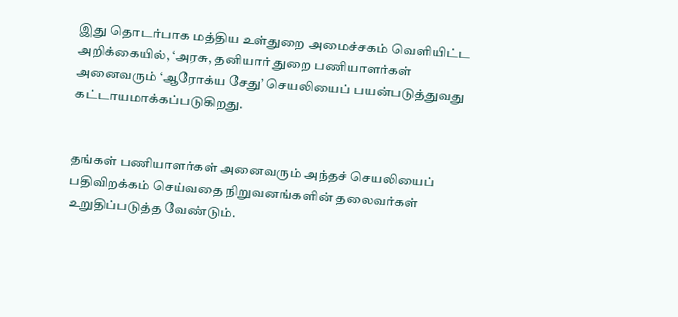இது தொடர்பாக மத்திய உள்துறை அமைச்சகம் வெளியிட்ட அறிக்கையில், ‘அரசு, தனியார் துறை பணியாளர்கள் அனைவரும் ‘ஆரோக்ய சேது’ செயலியைப் பயன்படுத்துவது கட்டாயமாக்கப்படுகிறது.


தங்கள் பணியாளர்கள் அனைவரும் அந்தச் செயலியைப் பதிவிறக்கம் செய்வதை நிறுவனங்களின் தலைவர்கள் உறுதிப்படுத்த வேண்டும்.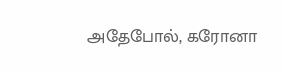அதேபோல், கரோனா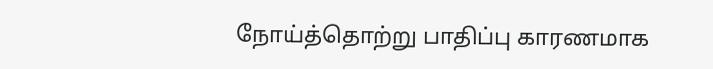நோய்த்தொற்று பாதிப்பு காரணமாக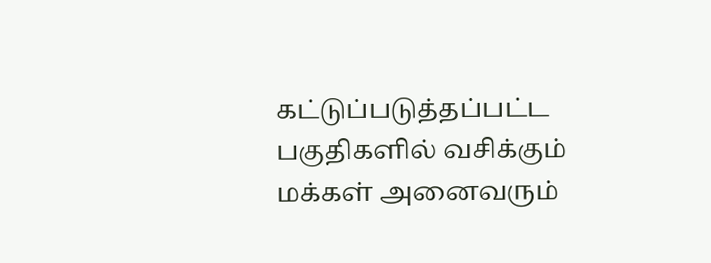கட்டுப்படுத்தப்பட்ட பகுதிகளில் வசிக்கும் மக்கள் அனைவரும்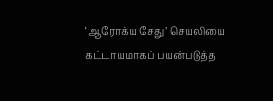‘ஆரோக்ய சேது’ செயலியை கட்டாயமாகப் பயன்படுத்த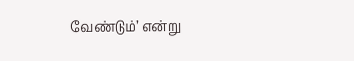வேண்டும்’ என்று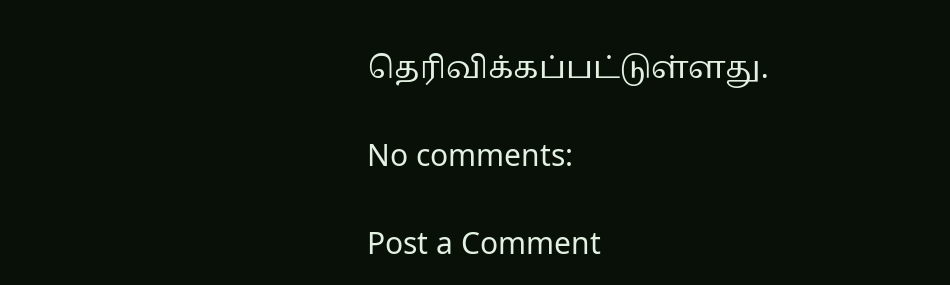தெரிவிக்கப்பட்டுள்ளது.

No comments:

Post a Comment